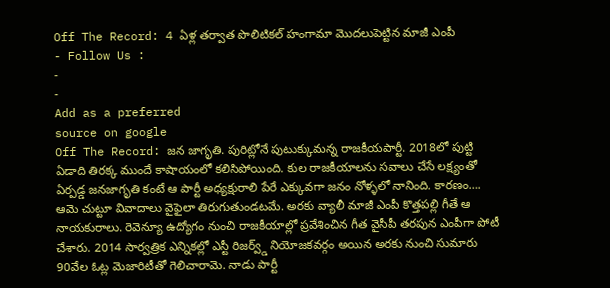Off The Record: 4 ఏళ్ల తర్వాత పొలిటికల్ హంగామా మొదలుపెట్టిన మాజీ ఎంపీ
- Follow Us :
-
-
Add as a preferred
source on google
Off The Record: జన జాగృతి. పురిట్లోనే పుటుక్కుమన్న రాజకీయపార్టీ. 2018లో పుట్టి ఏడాది తిరక్క ముందే కాషాయంలో కలిసిపోయింది. కుల రాజకీయాలను సవాలు చేసే లక్ష్యంతో ఏర్పడ్డ జనజాగృతి కంటే ఆ పార్టీ అధ్యక్షురాలి పేరే ఎక్కువగా జనం నోళ్ళలో నానింది. కారణం…. ఆమె చుట్టూ వివాదాలు వైఫైలా తిరుగుతుండటమే. అరకు వ్యాలీ మాజీ ఎంపీ కొత్తపల్లి గీతే ఆ నాయకురాలు. రెవెన్యూ ఉద్యోగం నుంచి రాజకీయాల్లో ప్రవేశించిన గీత వైసీపీ తరపున ఎంపీగా పోటీ చేశారు. 2014 సార్వత్రిక ఎన్నికల్లో ఎస్టీ రిజర్వ్డ్ నియోజకవర్గం అయిన అరకు నుంచి సుమారు 90వేల ఓట్ల మెజారిటీతో గెలిచారామె. నాడు పార్టీ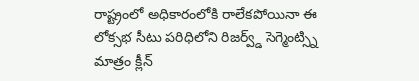రాష్ట్రంలో అధికారంలోకి రాలేకపోయినా ఈ లోక్సభ సీటు పరిధిలోని రిజర్వ్డ్ సెగ్మెంట్స్ని మాత్రం క్లీన్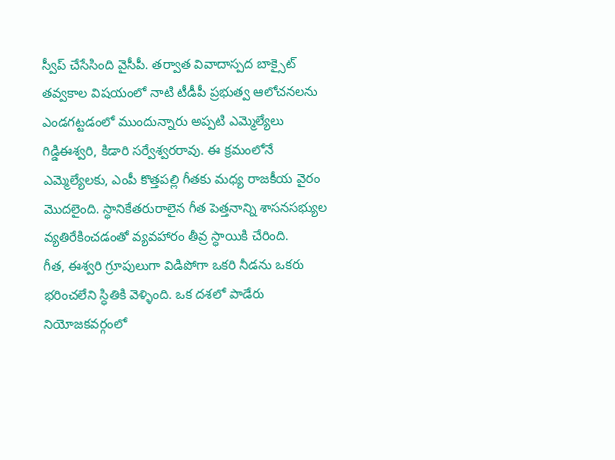స్వీప్ చేసేసింది వైసీపీ. తర్వాత వివాదాస్పద బాక్సైట్ తవ్వకాల విషయంలో నాటి టీడీపీ ప్రభుత్వ ఆలోచనలను ఎండగట్టడంలో ముందున్నారు అప్పటి ఎమ్మెల్యేలు గిడ్డిఈశ్వరి, కిడారి సర్వేశ్వరరావు. ఈ క్రమంలోనే ఎమ్మెల్యేలకు, ఎంపీ కొత్తపల్లి గీతకు మధ్య రాజకీయ వైరం మొదలైంది. స్ధానికేతరురాలైన గీత పెత్తనాన్ని శాసనసభ్యుల వ్యతిరేకించడంతో వ్యవహారం తీవ్ర స్ధాయికి చేరింది.
గీత, ఈశ్వరి గ్రూపులుగా విడిపోగా ఒకరి నీడను ఒకరు భరించలేని స్ధితికి వెళ్ళింది. ఒక దశలో పాడేరు నియోజకవర్గంలో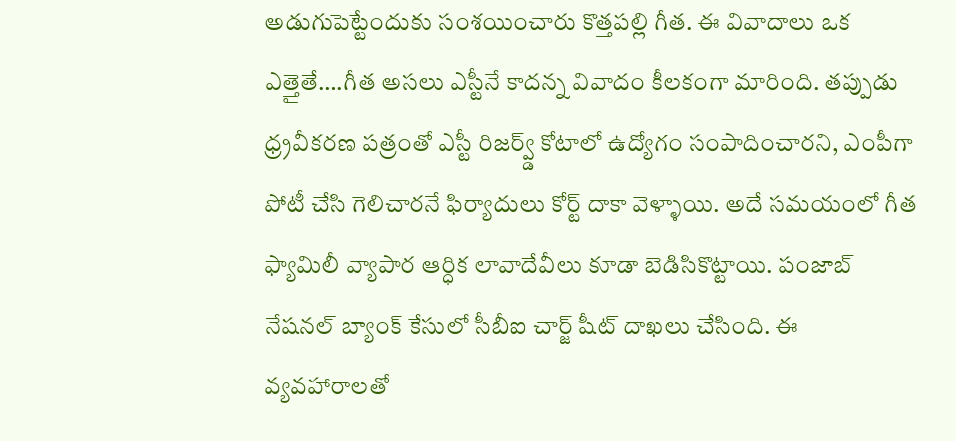అడుగుపెట్టేందుకు సంశయించారు కొత్తపల్లి గీత. ఈ వివాదాలు ఒక ఎత్తైతే….గీత అసలు ఎస్టీనే కాదన్న వివాదం కీలకంగా మారింది. తప్పుడు ధ్ర్రవీకరణ పత్రంతో ఎస్టీ రిజర్వ్డ్ కోటాలో ఉద్యోగం సంపాదించారని, ఎంపీగా పోటీ చేసి గెలిచారనే ఫిర్యాదులు కోర్ట్ దాకా వెళ్ళాయి. అదే సమయంలో గీత ఫ్యామిలీ వ్యాపార ఆర్ధిక లావాదేవీలు కూడా బెడిసికొట్టాయి. పంజాబ్ నేషనల్ బ్యాంక్ కేసులో సీబీఐ చార్జ్ షీట్ దాఖలు చేసింది. ఈ వ్యవహారాలతో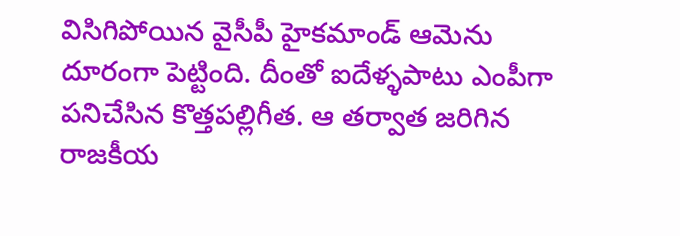విసిగిపోయిన వైసీపీ హైకమాండ్ ఆమెను దూరంగా పెట్టింది. దీంతో ఐదేళ్ళపాటు ఎంపీగా పనిచేసిన కొత్తపల్లిగీత. ఆ తర్వాత జరిగిన రాజకీయ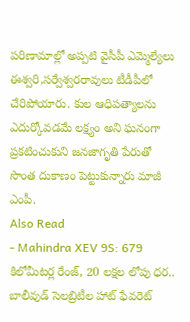పరిణామాల్లో అప్పటి వైసీపీ ఎమ్మెల్యేలు ఈశ్వరి,సర్వేశ్వరరావులు టీడీపీలో చేరిపోయారు. కుల ఆధిపత్యాలను ఎదుర్కోవడమే లక్ష్యం అని ఘనంగా ప్రకటించుకుని జనజాగృతి పేరుతో సొంత దుకాణం పెట్టుకున్నారు మాజీ ఎంపీ.
Also Read
- Mahindra XEV 9S: 679 కిలోమీటర్ల రేంజ్, 20 లక్షల లోపు ధర.. బాలీవుడ్ సెలబ్రిటీల హాట్ ఫేవరెట్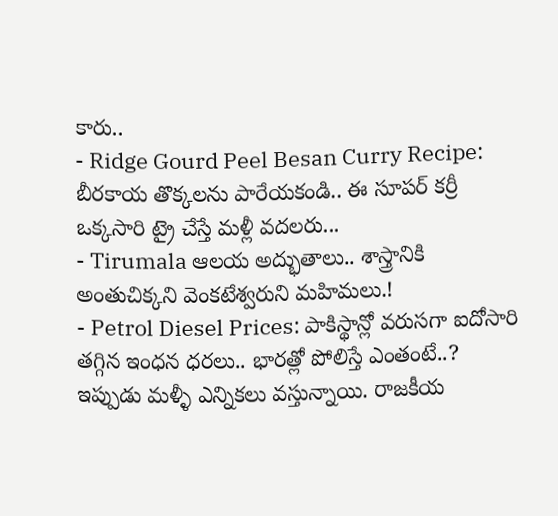కారు..
- Ridge Gourd Peel Besan Curry Recipe: బీరకాయ తొక్కలను పారేయకండి.. ఈ సూపర్ కర్రీ ఒక్కసారి ట్రై చేస్తే మళ్లీ వదలరు...
- Tirumala ఆలయ అద్భుతాలు.. శాస్త్రానికి అంతుచిక్కని వెంకటేశ్వరుని మహిమలు.!
- Petrol Diesel Prices: పాకిస్థాన్లో వరుసగా ఐదోసారి తగ్గిన ఇంధన ధరలు.. భారత్లో పోలిస్తే ఎంతంటే..?
ఇప్పుడు మళ్ళీ ఎన్నికలు వస్తున్నాయి. రాజకీయ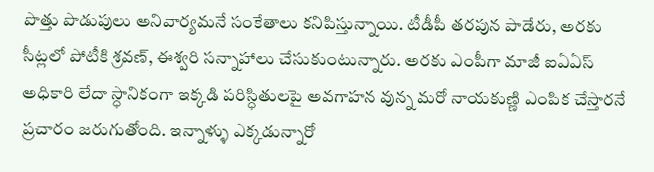పొత్తు పొడుపులు అనివార్యమనే సంకేతాలు కనిపిస్తున్నాయి. టీడీపీ తరపున పాడేరు, అరకు సీట్లలో పోటీకి శ్రవణ్, ఈశ్వరి సన్నాహాలు చేసుకుంటున్నారు. అరకు ఎంపీగా మాజీ ఐఏఏస్ అధికారి లేదా స్ధానికంగా ఇక్కడి పరిస్ధితులపై అవగాహన వున్న మరో నాయకుణ్ణి ఎంపిక చేస్తారనే ప్రచారం జరుగుతోంది. ఇన్నాళ్ళు ఎక్కడున్నారో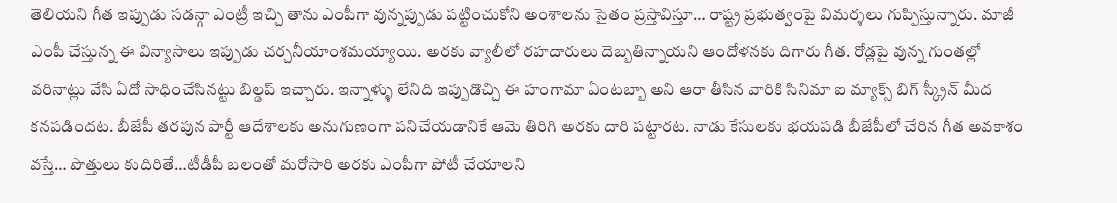తెలియని గీత ఇప్పుడు సడన్గా ఎంట్రీ ఇచ్చి తాను ఎంపీగా వున్నప్పుడు పట్టించుకోని అంశాలను సైతం ప్రస్తావిస్తూ… రాష్ట్ర ప్రభుత్వంపై విమర్శలు గుప్పిస్తున్నారు. మాజీ ఎంపీ చేస్తున్న ఈ విన్యాసాలు ఇప్పుడు చర్చనీయాంశమయ్యాయి. అరకు వ్యాలీలో రహదారులు దెబ్బతిన్నాయని ఆందోళనకు దిగారు గీత. రోడ్లపై వున్న గుంతల్లో వరినాట్లు వేసి ఏదో సాధించేసినట్టు బిల్డప్ ఇచ్చారు. ఇన్నాళ్ళు లేనిది ఇప్పుడొచ్చి ఈ హంగామా ఏంటబ్బా అని ఆరా తీసిన వారికి సినిమా ఐ మ్యాక్స్ బిగ్ స్క్రీన్ మీద కనపడిందట. బీజేపీ తరపున పార్టీ ఆదేశాలకు అనుగుణంగా పనిచేయడానికే ఆమె తిరిగి అరకు దారి పట్టారట. నాడు కేసులకు భయపడి బీజేపీలో చేరిన గీత అవకాశం వస్తే… పొత్తులు కుదిరితే…టీడీపీ బలంతో మరోసారి అరకు ఎంపీగా పోటీ చేయాలని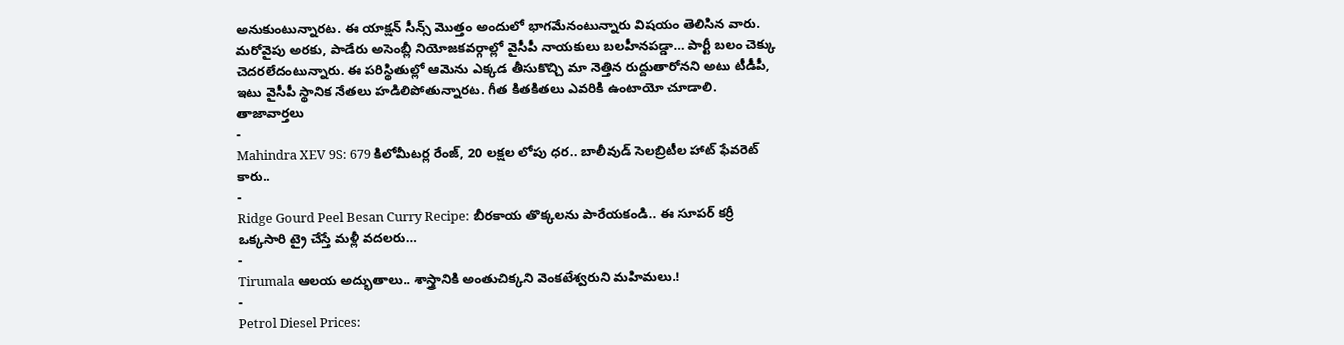అనుకుంటున్నారట. ఈ యాక్షన్ సీన్స్ మొత్తం అందులో భాగమేనంటున్నారు విషయం తెలిసిన వారు. మరోవైపు అరకు, పాడేరు అసెంబ్లీ నియోజకవర్గాల్లో వైసీపీ నాయకులు బలహీనపడ్డా… పార్టీ బలం చెక్కు చెదరలేదంటున్నారు. ఈ పరిస్థితుల్లో ఆమెను ఎక్కడ తీసుకొచ్చి మా నెత్తిన రుద్దుతారోనని అటు టీడీపీ, ఇటు వైసీపీ స్థానిక నేతలు హడిలిపోతున్నారట. గీత కితకితలు ఎవరికి ఉంటాయో చూడాలి.
తాజావార్తలు
-
Mahindra XEV 9S: 679 కిలోమీటర్ల రేంజ్, 20 లక్షల లోపు ధర.. బాలీవుడ్ సెలబ్రిటీల హాట్ ఫేవరెట్ కారు..
-
Ridge Gourd Peel Besan Curry Recipe: బీరకాయ తొక్కలను పారేయకండి.. ఈ సూపర్ కర్రీ ఒక్కసారి ట్రై చేస్తే మళ్లీ వదలరు…
-
Tirumala ఆలయ అద్భుతాలు.. శాస్త్రానికి అంతుచిక్కని వెంకటేశ్వరుని మహిమలు.!
-
Petrol Diesel Prices: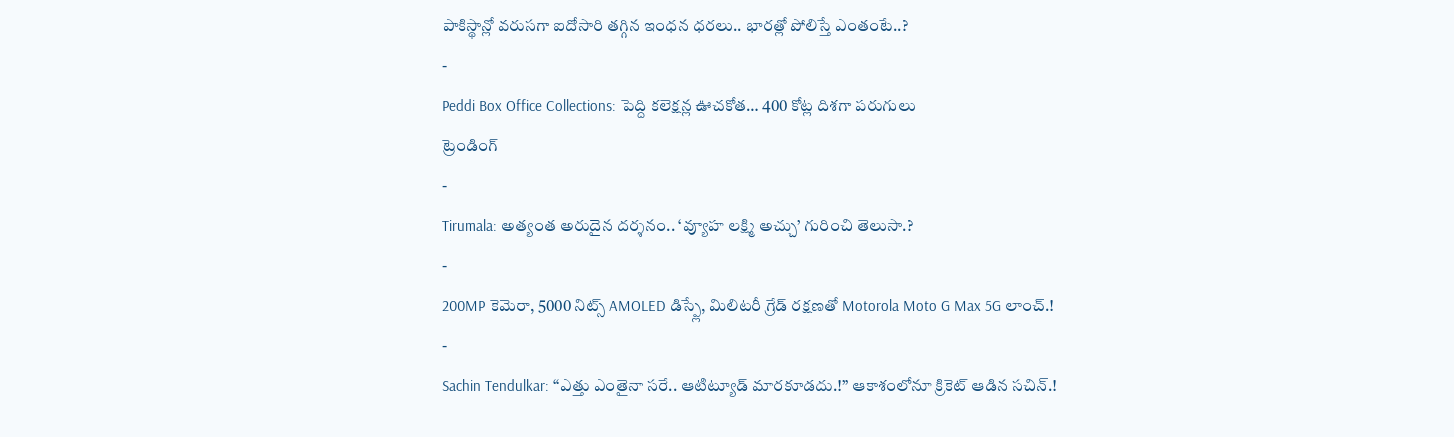పాకిస్థాన్లో వరుసగా ఐదోసారి తగ్గిన ఇంధన ధరలు.. భారత్లో పోలిస్తే ఎంతంటే..?
-
Peddi Box Office Collections: పెద్ది కలెక్షన్ల ఊచకోత… 400 కోట్ల దిశగా పరుగులు
ట్రెండింగ్
-
Tirumala: అత్యంత అరుదైన దర్శనం.. ‘వ్యూహ లక్ష్మి అచ్చు’ గురించి తెలుసా.?
-
200MP కెమెరా, 5000 నిట్స్ AMOLED డిస్ప్లే, మిలిటరీ గ్రేడ్ రక్షణతో Motorola Moto G Max 5G లాంచ్.!
-
Sachin Tendulkar: “ఎత్తు ఎంతైనా సరే.. ఆటిట్యూడ్ మారకూడదు.!” ఆకాశంలోనూ క్రికెట్ ఆడిన సచిన్.!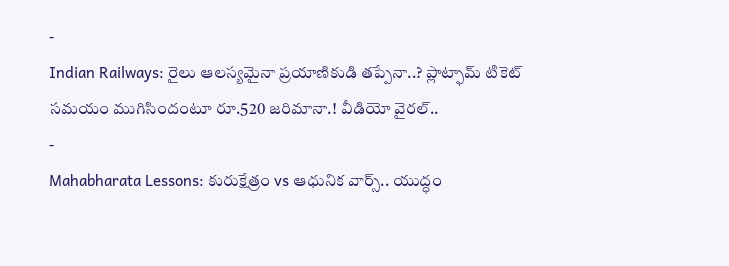-
Indian Railways: రైలు ఆలస్యమైనా ప్రయాణికుడి తప్పేనా..? ప్లాట్ఫామ్ టికెట్ సమయం ముగిసిందంటూ రూ.520 జరిమానా.! వీడియో వైరల్..
-
Mahabharata Lessons: కురుక్షేత్రం vs ఆధునిక వార్స్.. యుద్ధం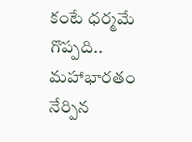కంటే ధర్మమే గొప్పది.. మహాభారతం నేర్పిన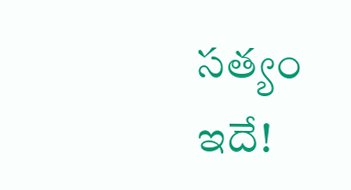సత్యం ఇదే!